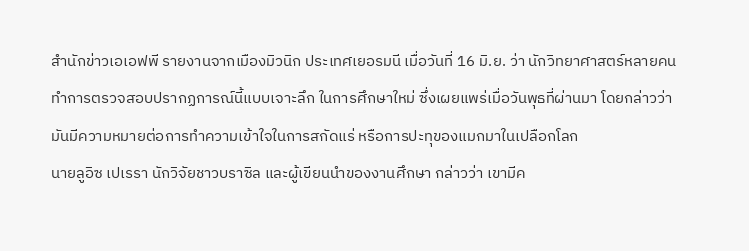สำนักข่าวเอเอฟพี รายงานจากเมืองมิวนิก ประเทศเยอรมนี เมื่อวันที่ 16 มิ.ย. ว่า นักวิทยาศาสตร์หลายคนทำการตรวจสอบปรากฏการณ์นี้แบบเจาะลึก ในการศึกษาใหม่ ซึ่งเผยแพร่เมื่อวันพุธที่ผ่านมา โดยกล่าวว่า มันมีความหมายต่อการทำความเข้าใจในการสกัดแร่ หรือการปะทุของแมกมาในเปลือกโลก
นายลูอิซ เปเรรา นักวิจัยชาวบราซิล และผู้เขียนนำของงานศึกษา กล่าวว่า เขามีค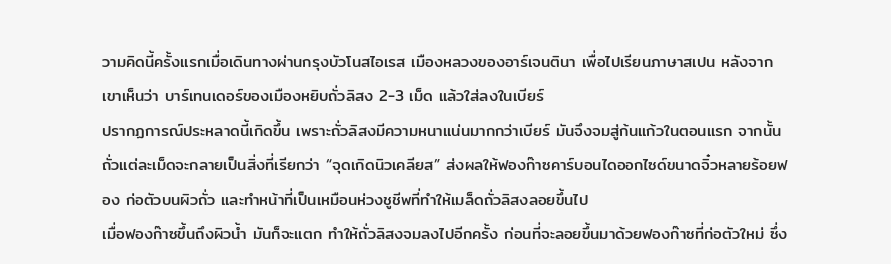วามคิดนี้ครั้งแรกเมื่อเดินทางผ่านกรุงบัวโนสไอเรส เมืองหลวงของอาร์เจนตินา เพื่อไปเรียนภาษาสเปน หลังจากเขาเห็นว่า บาร์เทนเดอร์ของเมืองหยิบถั่วลิสง 2-3 เม็ด แล้วใส่ลงในเบียร์
ปรากฏการณ์ประหลาดนี้เกิดขึ้น เพราะถั่วลิสงมีความหนาแน่นมากกว่าเบียร์ มันจึงจมสู่ก้นแก้วในตอนแรก จากนั้นถั่วแต่ละเม็ดจะกลายเป็นสิ่งที่เรียกว่า “จุดเกิดนิวเคลียส” ส่งผลให้ฟองก๊าซคาร์บอนไดออกไซด์ขนาดจิ๋วหลายร้อยฟอง ก่อตัวบนผิวถั่ว และทำหน้าที่เป็นเหมือนห่วงชูชีพที่ทำให้เมล็ดถั่วลิสงลอยขึ้นไป
เมื่อฟองก๊าซขึ้นถึงผิวน้ำ มันก็จะแตก ทำให้ถั่วลิสงจมลงไปอีกครั้ง ก่อนที่จะลอยขึ้นมาด้วยฟองก๊าซที่ก่อตัวใหม่ ซึ่ง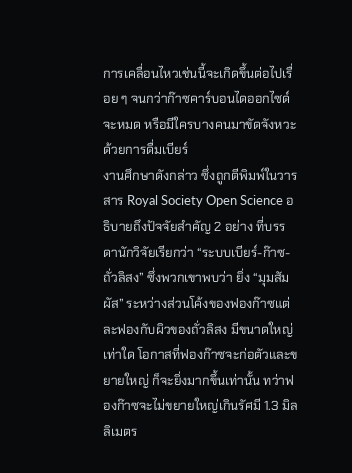การเคลื่อนไหวเช่นนี้จะเกิดขึ้นต่อไปเรื่อย ๆ จนกว่าก๊าซคาร์บอนไดออกไซด์จะหมด หรือมีใครบางคนมาขัดจังหวะด้วยการดื่มเบียร์
งานศึกษาดังกล่าว ซึ่งถูกตีพิมพ์ในวารสาร Royal Society Open Science อธิบายถึงปัจจัยสำคัญ 2 อย่าง ที่บรรดานักวิจัยเรียกว่า “ระบบเบียร์-ก๊าซ-ถั่วลิสง” ซึ่งพวกเขาพบว่า ยิ่ง “มุมสัมผัส” ระหว่างส่วนโค้งของฟองก๊าซแต่ละฟองกับผิวของถั่วลิสง มีขนาดใหญ่เท่าใด โอกาสที่ฟองก๊าซจะก่อตัวและขยายใหญ่ ก็จะยิ่งมากขึ้นเท่านั้น ทว่าฟองก๊าซจะไม่ขยายใหญ่เกินรัศมี 1.3 มิลลิเมตร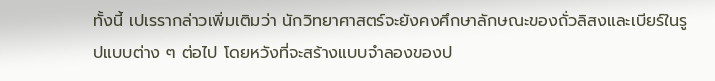ทั้งนี้ เปเรรากล่าวเพิ่มเติมว่า นักวิทยาศาสตร์จะยังคงศึกษาลักษณะของถั่วลิสงและเบียร์ในรูปแบบต่าง ๆ ต่อไป โดยหวังที่จะสร้างแบบจำลองของป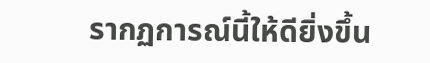รากฏการณ์นี้ให้ดียิ่งขึ้น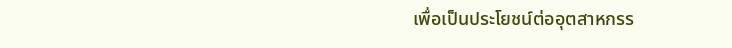เพื่อเป็นประโยชน์ต่ออุตสาหกรร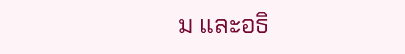ม และอธิ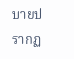บายปรากฏ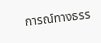การณ์ทางธรร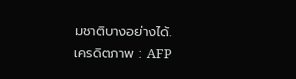มชาติบางอย่างได้.
เครดิตภาพ : AFP